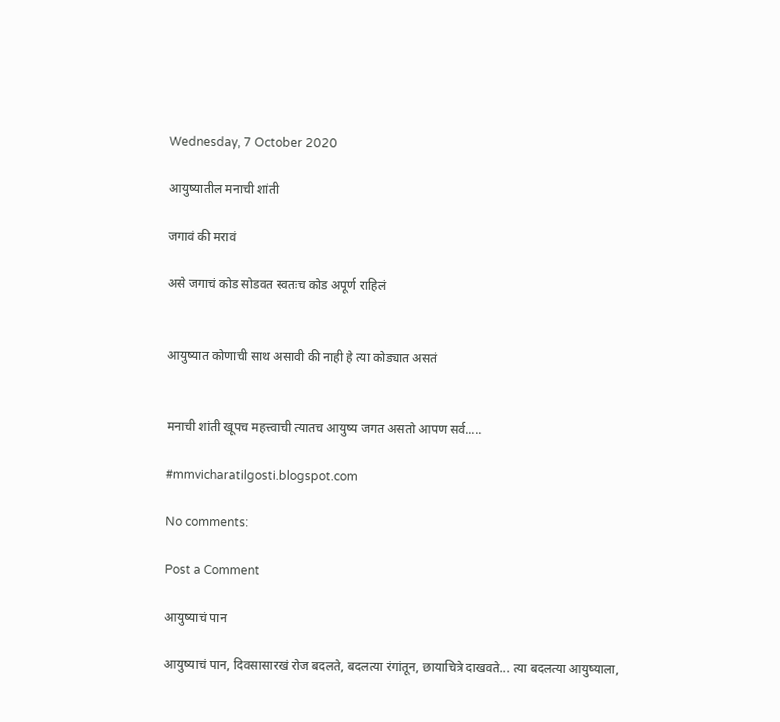Wednesday, 7 October 2020

आयुष्यातील मनाची शांती

जगावं की मरावं

असे जगाचं कोड सोडवत स्वतःच कोड अपूर्ण राहिलं


आयुष्यात कोणाची साथ असावी की नाही हे त्या कोड्यात असतं


मनाची शांती खूपच महत्त्वाची त्यातच आयुष्य जगत असतो आपण सर्व.....

#mmvicharatilgosti.blogspot.com

No comments:

Post a Comment

आयुष्याचं पान

आयुष्याचं पान, दिवसासारखं रोज बदलते, बदलत्या रंगांतून, छायाचित्रे दाखवते... त्या बदलत्या आयुष्याला,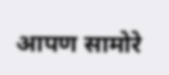आपण सामोरे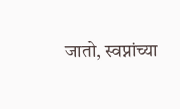जातो, स्वप्नांच्या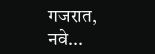गजरात, नवे...